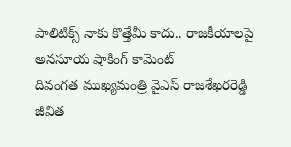పాలిటిక్స్ నాకు కొత్తేమీ కాదు.. రాజకీయాలపై అనసూయ షాకింగ్ కామెంట్
దివంగత ముఖ్యమంత్రి వైఎస్ రాజశేఖరరెడ్డి జీవిత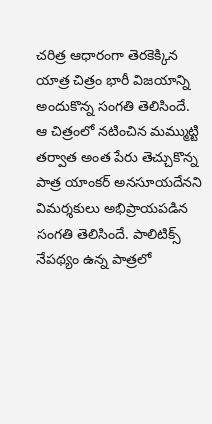చరిత్ర ఆధారంగా తెరకెక్కిన యాత్ర చిత్రం భారీ విజయాన్ని అందుకొన్న సంగతి తెలిసిందే. ఆ చిత్రంలో నటించిన మమ్ముట్టి తర్వాత అంత పేరు తెచ్చుకొన్న పాత్ర యాంకర్ అనసూయదేనని విమర్శకులు అభిప్రాయపడిన సంగతి తెలిసిందే. పాలిటిక్స్ నేపథ్యం ఉన్న పాత్రలో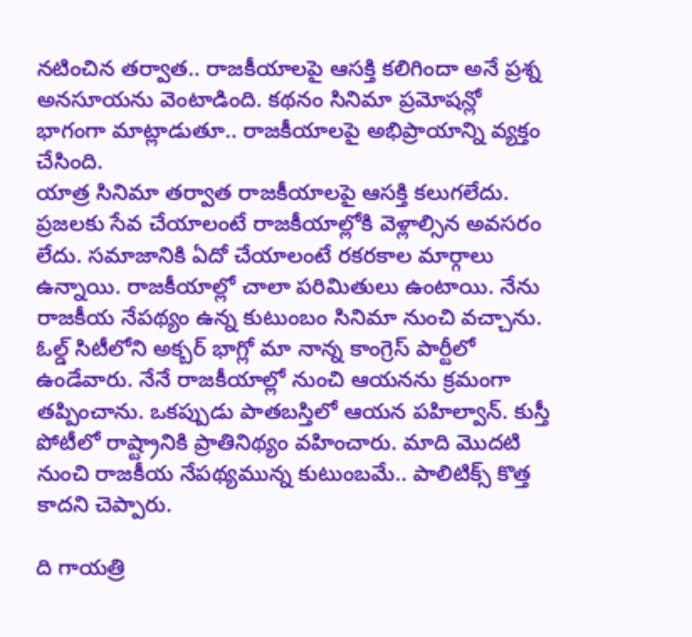నటించిన తర్వాత.. రాజకీయాలపై ఆసక్తి కలిగిందా అనే ప్రశ్న అనసూయను వెంటాడింది. కథనం సినిమా ప్రమోషన్లో భాగంగా మాట్లాడుతూ.. రాజకీయాలపై అభిప్రాయాన్ని వ్యక్తం చేసింది.
యాత్ర సినిమా తర్వాత రాజకీయాలపై ఆసక్తి కలుగలేదు. ప్రజలకు సేవ చేయాలంటే రాజకీయాల్లోకి వెళ్లాల్సిన అవసరం లేదు. సమాజానికి ఏదో చేయాలంటే రకరకాల మార్గాలు ఉన్నాయి. రాజకీయాల్లో చాలా పరిమితులు ఉంటాయి. నేను రాజకీయ నేపథ్యం ఉన్న కుటుంబం సినిమా నుంచి వచ్చాను. ఓల్డ్ సిటీలోని అక్బర్ భాగ్లో మా నాన్న కాంగ్రెస్ పార్టీలో ఉండేవారు. నేనే రాజకీయాల్లో నుంచి ఆయనను క్రమంగా తప్పించాను. ఒకప్పుడు పాతబస్తిలో ఆయన పహిల్వాన్. కుస్తీ పోటీలో రాష్ట్రానికి ప్రాతినిథ్యం వహించారు. మాది మొదటి నుంచి రాజకీయ నేపథ్యమున్న కుటుంబమే.. పాలిటిక్స్ కొత్త కాదని చెప్పారు.

ది గాయత్రి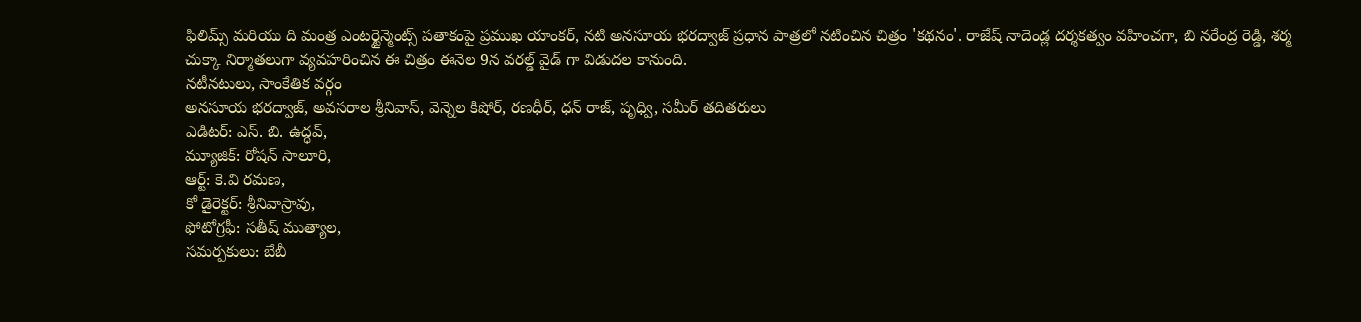ఫిలిమ్స్ మరియు ది మంత్ర ఎంటర్టైన్మెంట్స్ పతాకంపై ప్రముఖ యాంకర్, నటి అనసూయ భరద్వాజ్ ప్రధాన పాత్రలో నటించిన చిత్రం 'కథనం'. రాజేష్ నాదెండ్ల దర్శకత్వం వహించగా, బి నరేంద్ర రెడ్డి, శర్మ చుక్కా నిర్మాతలుగా వ్యవహరించిన ఈ చిత్రం ఈనెల 9న వరల్డ్ వైడ్ గా విడుదల కానుంది.
నటీనటులు, సాంకేతిక వర్గం
అనసూయ భరద్వాజ్, అవసరాల శ్రీనివాస్, వెన్నెల కిషోర్, రణధీర్, ధన్ రాజ్, పృధ్వి, సమీర్ తదితరులు
ఎడిటర్: ఎస్. బి. ఉద్ధవ్,
మ్యూజిక్: రోషన్ సాలూరి,
ఆర్ట్: కె.వి రమణ,
కో డైరెక్టర్: శ్రీనివాస్రావు,
ఫోటోగ్రఫీ: సతీష్ ముత్యాల,
సమర్పకులు: బేబీ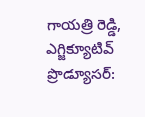గాయత్రి రెడ్డి,
ఎగ్జిక్యూటివ్ ప్రొడ్యూసర్: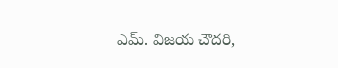ఎమ్. విజయ చౌదరి,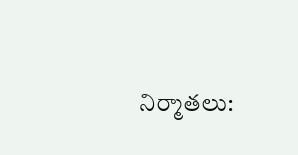నిర్మాతలు: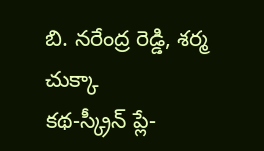బి. నరేంద్ర రెడ్డి, శర్మ చుక్కా
కథ-స్క్రీన్ ప్లే-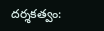దర్శకత్వం: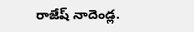రాజేష్ నాదెండ్ల.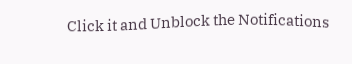Click it and Unblock the Notifications